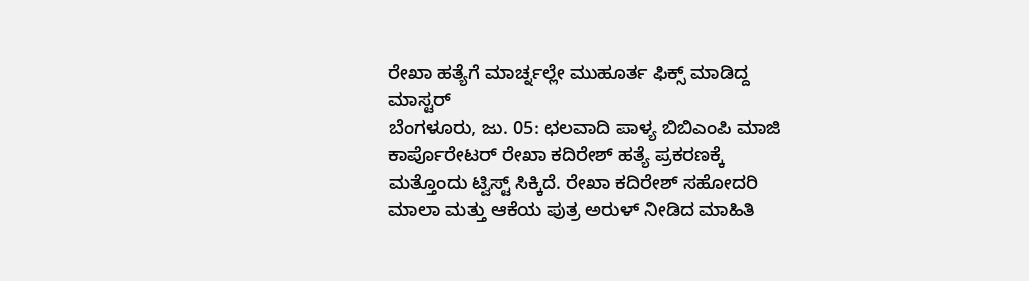ರೇಖಾ ಹತ್ಯೆಗೆ ಮಾರ್ಚ್ನಲ್ಲೇ ಮುಹೂರ್ತ ಫಿಕ್ಸ್ ಮಾಡಿದ್ದ ಮಾಸ್ಟರ್
ಬೆಂಗಳೂರು, ಜು. 05: ಛಲವಾದಿ ಪಾಳ್ಯ ಬಿಬಿಎಂಪಿ ಮಾಜಿ ಕಾರ್ಪೊರೇಟರ್ ರೇಖಾ ಕದಿರೇಶ್ ಹತ್ಯೆ ಪ್ರಕರಣಕ್ಕೆ ಮತ್ತೊಂದು ಟ್ವಿಸ್ಟ್ ಸಿಕ್ಕಿದೆ. ರೇಖಾ ಕದಿರೇಶ್ ಸಹೋದರಿ ಮಾಲಾ ಮತ್ತು ಆಕೆಯ ಪುತ್ರ ಅರುಳ್ ನೀಡಿದ ಮಾಹಿತಿ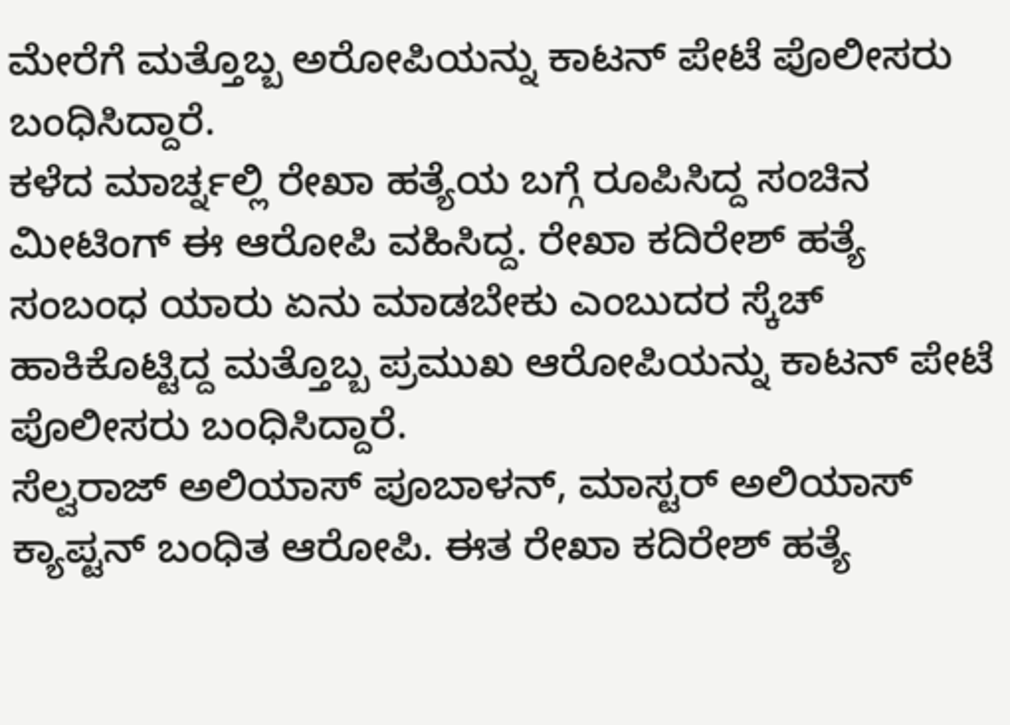ಮೇರೆಗೆ ಮತ್ತೊಬ್ಬ ಅರೋಪಿಯನ್ನು ಕಾಟನ್ ಪೇಟೆ ಪೊಲೀಸರು ಬಂಧಿಸಿದ್ದಾರೆ.
ಕಳೆದ ಮಾರ್ಚ್ನಲ್ಲಿ ರೇಖಾ ಹತ್ಯೆಯ ಬಗ್ಗೆ ರೂಪಿಸಿದ್ದ ಸಂಚಿನ ಮೀಟಿಂಗ್ ಈ ಆರೋಪಿ ವಹಿಸಿದ್ದ. ರೇಖಾ ಕದಿರೇಶ್ ಹತ್ಯೆ ಸಂಬಂಧ ಯಾರು ಏನು ಮಾಡಬೇಕು ಎಂಬುದರ ಸ್ಕೆಚ್ ಹಾಕಿಕೊಟ್ಟಿದ್ದ ಮತ್ತೊಬ್ಬ ಪ್ರಮುಖ ಆರೋಪಿಯನ್ನು ಕಾಟನ್ ಪೇಟೆ ಪೊಲೀಸರು ಬಂಧಿಸಿದ್ದಾರೆ.
ಸೆಲ್ವರಾಜ್ ಅಲಿಯಾಸ್ ಪೂಬಾಳನ್, ಮಾಸ್ಟರ್ ಅಲಿಯಾಸ್ ಕ್ಯಾಪ್ಟನ್ ಬಂಧಿತ ಆರೋಪಿ. ಈತ ರೇಖಾ ಕದಿರೇಶ್ ಹತ್ಯೆ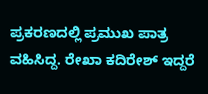ಪ್ರಕರಣದಲ್ಲಿ ಪ್ರಮುಖ ಪಾತ್ರ ವಹಿಸಿದ್ದ. ರೇಖಾ ಕದಿರೇಶ್ ಇದ್ದರೆ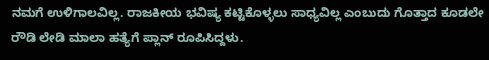ನಮಗೆ ಉಳಿಗಾಲವಿಲ್ಲ. ರಾಜಕೀಯ ಭವಿಷ್ಯ ಕಟ್ಟಿಕೊಳ್ಳಲು ಸಾಧ್ಯವಿಲ್ಲ ಎಂಬುದು ಗೊತ್ತಾದ ಕೂಡಲೇ ರೌಡಿ ಲೇಡಿ ಮಾಲಾ ಹತ್ಯೆಗೆ ಪ್ಲಾನ್ ರೂಪಿಸಿದ್ದಳು.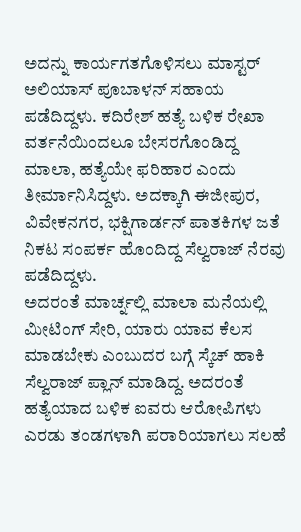ಅದನ್ನು ಕಾರ್ಯಗತಗೊಳಿಸಲು ಮಾಸ್ಟರ್ ಅಲಿಯಾಸ್ ಪೂಬಾಳನ್ ಸಹಾಯ ಪಡೆದಿದ್ದಳು. ಕದಿರೇಶ್ ಹತ್ಯೆ ಬಳಿಕ ರೇಖಾ ವರ್ತನೆಯಿಂದಲೂ ಬೇಸರಗೊಂಡಿದ್ದ ಮಾಲಾ, ಹತ್ಯೆಯೇ ಫರಿಹಾರ ಎಂದು ತೀರ್ಮಾನಿಸಿದ್ದಳು. ಅದಕ್ಕಾಗಿ ಈಜೀಪುರ, ವಿವೇಕನಗರ, ಭಕ್ಷಿಗಾರ್ಡನ್ ಪಾತಕಿಗಳ ಜತೆ ನಿಕಟ ಸಂಪರ್ಕ ಹೊಂದಿದ್ದ ಸೆಲ್ವರಾಜ್ ನೆರವು ಪಡೆದಿದ್ದಳು.
ಅದರಂತೆ ಮಾರ್ಚ್ನಲ್ಲಿ ಮಾಲಾ ಮನೆಯಲ್ಲಿ ಮೀಟಿಂಗ್ ಸೇರಿ, ಯಾರು ಯಾವ ಕೆಲಸ ಮಾಡಬೇಕು ಎಂಬುದರ ಬಗ್ಗೆ ಸ್ಕೆಚ್ ಹಾಕಿ ಸೆಲ್ವರಾಜ್ ಪ್ಲಾನ್ ಮಾಡಿದ್ದ. ಅದರಂತೆ ಹತ್ಯೆಯಾದ ಬಳಿಕ ಐವರು ಆರೋಪಿಗಳು ಎರಡು ತಂಡಗಳಾಗಿ ಪರಾರಿಯಾಗಲು ಸಲಹೆ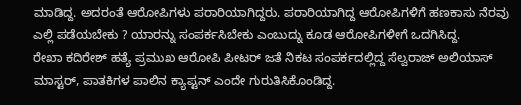ಮಾಡಿದ್ದ. ಅದರಂತೆ ಆರೋಪಿಗಳು ಪರಾರಿಯಾಗಿದ್ದರು. ಪರಾರಿಯಾಗಿದ್ದ ಆರೋಪಿಗಳಿಗೆ ಹಣಕಾಸು ನೆರವು ಎಲ್ಲಿ ಪಡೆಯಬೇಕು ? ಯಾರನ್ನು ಸಂಪರ್ಕಸಿಬೇಕು ಎಂಬುದ್ನು ಕೂಡ ಆರೋಪಿಗಳೀಗೆ ಒದಗಿಸಿದ್ದ.
ರೇಖಾ ಕದಿರೇಶ್ ಹತ್ಯೆ ಪ್ರಮುಖ ಆರೋಪಿ ಪೀಟರ್ ಜತೆ ನಿಕಟ ಸಂಪರ್ಕದಲ್ಲಿದ್ದ ಸೆಲ್ವರಾಜ್ ಅಲಿಯಾಸ್ ಮಾಸ್ಟರ್, ಪಾತಕಿಗಳ ಪಾಲಿನ ಕ್ಯಾಪ್ಟನ್ ಎಂದೇ ಗುರುತಿಸಿಕೊಂಡಿದ್ದ.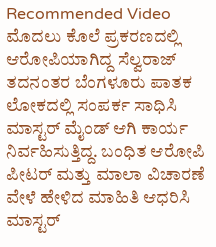Recommended Video
ಮೊದಲು ಕೊಲೆ ಪ್ರಕರಣದಲ್ಲಿ ಆರೋಪಿಯಾಗಿದ್ದ ಸೆಲ್ವರಾಜ್ ತದನಂತರ ಬೆಂಗಳೂರು ಪಾತಕ ಲೋಕದಲ್ಲಿ ಸಂಪರ್ಕ ಸಾಧಿಸಿ ಮಾಸ್ಟರ್ ಮೈಂಡ್ ಆಗಿ ಕಾರ್ಯ ನಿರ್ವಹಿಸುತ್ತಿದ್ದ. ಬಂಧಿತ ಆರೋಪಿ ಪೀಟರ್ ಮತ್ತು ಮಾಲಾ ವಿಚಾರಣೆ ವೇಳೆ ಹೇಳಿದ ಮಾಹಿತಿ ಆಧರಿಸಿ ಮಾಸ್ಟರ್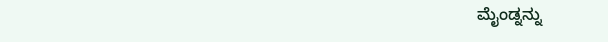ಮೈಂಡ್ನನ್ನು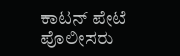ಕಾಟನ್ ಪೇಟೆ ಪೊಲೀಸರು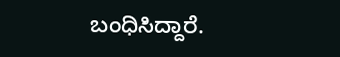ಬಂಧಿಸಿದ್ದಾರೆ.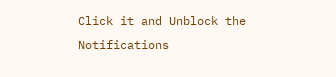Click it and Unblock the Notifications